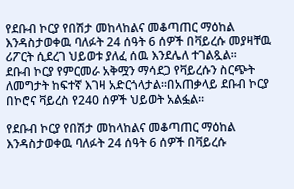የደቡብ ኮርያ የበሽታ መከላከልና መቆጣጠር ማዕከል እንዳስታወቀዉ ባለፉት 24 ሰዓት 6 ሰዎች በቫይረሱ መያዛቸዉ ሪፖርት ሲደረገ ህይወቱ ያለፈ ሰዉ እንደሌለ ተገልጿል፡፡
ደቡብ ኮርያ የምርመራ አቅሟን ማሳደጋ የቫይረሱን ስርጭት ለመግታት ከፍተኛ እገዛ አድርጎላታል፡፡በአጠቃላይ ደቡብ ኮርያ በኮሮና ቫይረስ የ240 ሰዎች ህይወት አልፏል፡፡

የደቡብ ኮርያ የበሽታ መከላከልና መቆጣጠር ማዕከል እንዳስታወቀዉ ባለፉት 24 ሰዓት 6 ሰዎች በቫይረሱ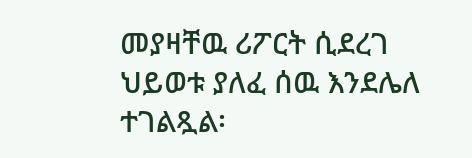መያዛቸዉ ሪፖርት ሲደረገ ህይወቱ ያለፈ ሰዉ እንደሌለ ተገልጿል፡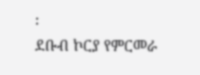፡
ደቡብ ኮርያ የምርመራ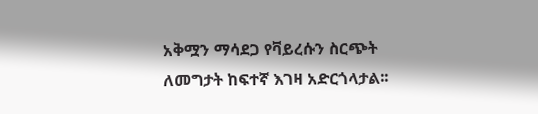አቅሟን ማሳደጋ የቫይረሱን ስርጭት ለመግታት ከፍተኛ እገዛ አድርጎላታል፡፡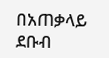በአጠቃላይ ደቡብ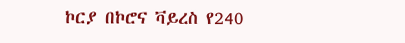ኮርያ በኮሮና ቫይረስ የ240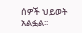ሰዎች ህይወት አልፏል፡፡